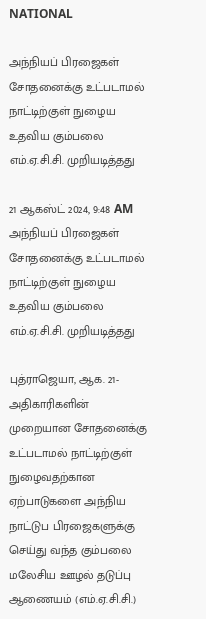NATIONAL

அந்நியப் பிரஜைகள் சோதனைக்கு உட்படாமல் நாட்டிற்குள் நுழைய  உதவிய கும்பலை எம்.ஏ.சி.சி. முறியடித்தது

21 ஆகஸ்ட் 2024, 9:48 AM
அந்நியப் பிரஜைகள் சோதனைக்கு உட்படாமல் நாட்டிற்குள் நுழைய  உதவிய கும்பலை எம்.ஏ.சி.சி. முறியடித்தது

புத்ராஜெயா, ஆக. 21- அதிகாரிகளின் முறையான சோதனைக்கு உட்படாமல் நாட்டிற்குள் நுழைவதற்கான ஏற்பாடுகளை அந்நிய நாட்டுப பிரஜைகளுக்கு செய்து வந்த கும்பலை மலேசிய ஊழல் தடுப்பு ஆணையம் (எம்.ஏ.சி.சி.)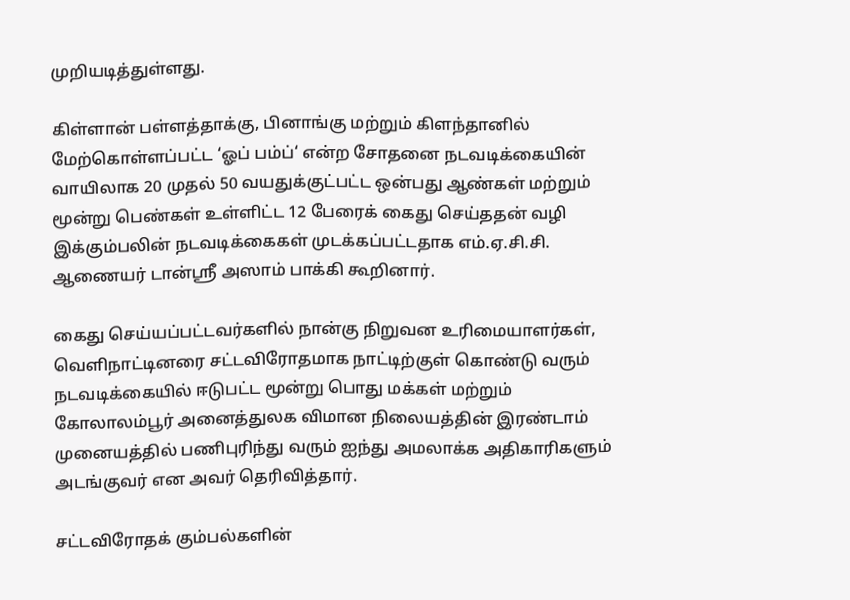முறியடித்துள்ளது.

கிள்ளான் பள்ளத்தாக்கு, பினாங்கு மற்றும் கிளந்தானில் மேற்கொள்ளப்பட்ட ‘ஓப் பம்ப்‘ என்ற சோதனை நடவடிக்கையின்  வாயிலாக 20 முதல் 50 வயதுக்குட்பட்ட ஒன்பது ஆண்கள் மற்றும் மூன்று பெண்கள் உள்ளிட்ட 12 பேரைக் கைது செய்ததன் வழி இக்கும்பலின் நடவடிக்கைகள் முடக்கப்பட்டதாக எம்.ஏ.சி.சி. ஆணையர் டான்ஸ்ரீ அஸாம் பாக்கி கூறினார்.

கைது செய்யப்பட்டவர்களில் நான்கு நிறுவன உரிமையாளர்கள், வெளிநாட்டினரை சட்டவிரோதமாக நாட்டிற்குள் கொண்டு வரும் நடவடிக்கையில் ஈடுபட்ட மூன்று பொது மக்கள் மற்றும் கோலாலம்பூர் அனைத்துலக விமான நிலையத்தின் இரண்டாம் முனையத்தில் பணிபுரிந்து வரும் ஐந்து அமலாக்க அதிகாரிகளும் அடங்குவர் என அவர் தெரிவித்தார்.

சட்டவிரோதக் கும்பல்களின்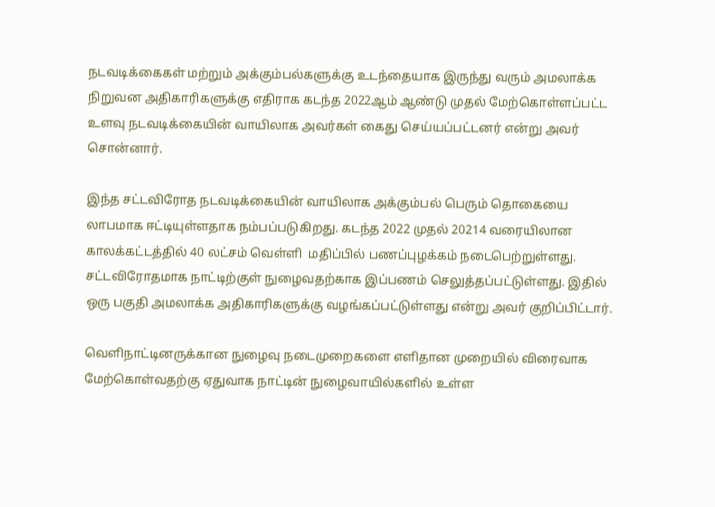நடவடிக்கைகள் மற்றும் அக்கும்பல்களுக்கு உடந்தையாக இருந்து வரும் அமலாக்க நிறுவன அதிகாரிகளுக்கு எதிராக கடந்த 2022ஆம் ஆண்டு முதல் மேற்கொள்ளப்பட்ட உளவு நடவடிக்கையின் வாயிலாக அவர்கள் கைது செய்யப்பட்டனர் என்று அவர் சொன்னார்.

இந்த சட்டவிரோத நடவடிக்கையின் வாயிலாக அக்கும்பல் பெரும் தொகையை லாபமாக ஈட்டியுள்ளதாக நம்பப்படுகிறது. கடந்த 2022 முதல் 20214 வரையிலான காலக்கட்டத்தில் 40 லட்சம் வெள்ளி  மதிப்பில் பணப்புழக்கம் நடைபெற்றுள்ளது. சட்டவிரோதமாக நாட்டிற்குள் நுழைவதற்காக இப்பணம் செலுத்தப்பட்டுள்ளது. இதில் ஒரு பகுதி அமலாக்க அதிகாரிகளுக்கு வழங்கப்பட்டுள்ளது என்று அவர் குறிப்பிட்டார்.

வெளிநாட்டினருக்கான நுழைவு நடைமுறைகளை எளிதான முறையில் விரைவாக  மேற்கொள்வதற்கு ஏதுவாக நாட்டின் நுழைவாயில்களில் உள்ள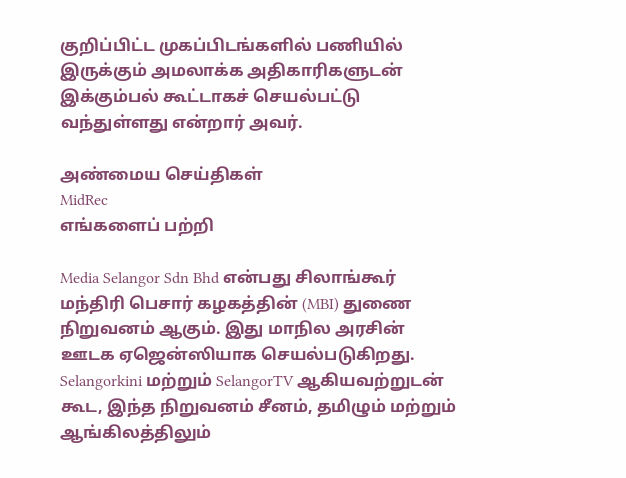குறிப்பிட்ட முகப்பிடங்களில் பணியில் இருக்கும் அமலாக்க அதிகாரிகளுடன் இக்கும்பல் கூட்டாகச் செயல்பட்டு வந்துள்ளது என்றார் அவர்.

அண்மைய செய்திகள்
MidRec
எங்களைப் பற்றி

Media Selangor Sdn Bhd என்பது சிலாங்கூர் மந்திரி பெசார் கழகத்தின் (MBI) துணை நிறுவனம் ஆகும். இது மாநில அரசின் ஊடக ஏஜென்ஸியாக செயல்படுகிறது. Selangorkini மற்றும் SelangorTV ஆகியவற்றுடன் கூட, இந்த நிறுவனம் சீனம், தமிழும் மற்றும் ஆங்கிலத்திலும்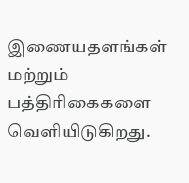இணையதளங்கள் மற்றும் பத்திரிகைகளை வெளியிடுகிறது.